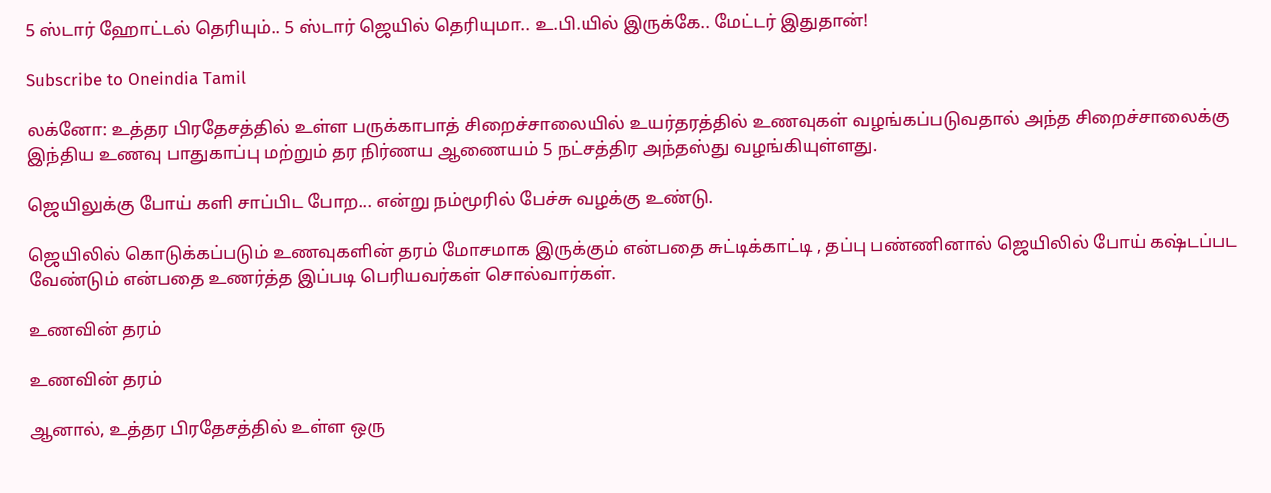5 ஸ்டார் ஹோட்டல் தெரியும்.. 5 ஸ்டார் ஜெயில் தெரியுமா.. உ.பி.யில் இருக்கே.. மேட்டர் இதுதான்!

Subscribe to Oneindia Tamil

லக்னோ: உத்தர பிரதேசத்தில் உள்ள பருக்காபாத் சிறைச்சாலையில் உயர்தரத்தில் உணவுகள் வழங்கப்படுவதால் அந்த சிறைச்சாலைக்கு இந்திய உணவு பாதுகாப்பு மற்றும் தர நிர்ணய ஆணையம் 5 நட்சத்திர அந்தஸ்து வழங்கியுள்ளது.

ஜெயிலுக்கு போய் களி சாப்பிட போற... என்று நம்மூரில் பேச்சு வழக்கு உண்டு.

ஜெயிலில் கொடுக்கப்படும் உணவுகளின் தரம் மோசமாக இருக்கும் என்பதை சுட்டிக்காட்டி , தப்பு பண்ணினால் ஜெயிலில் போய் கஷ்டப்பட வேண்டும் என்பதை உணர்த்த இப்படி பெரியவர்கள் சொல்வார்கள்.

உணவின் தரம்

உணவின் தரம்

ஆனால், உத்தர பிரதேசத்தில் உள்ள ஒரு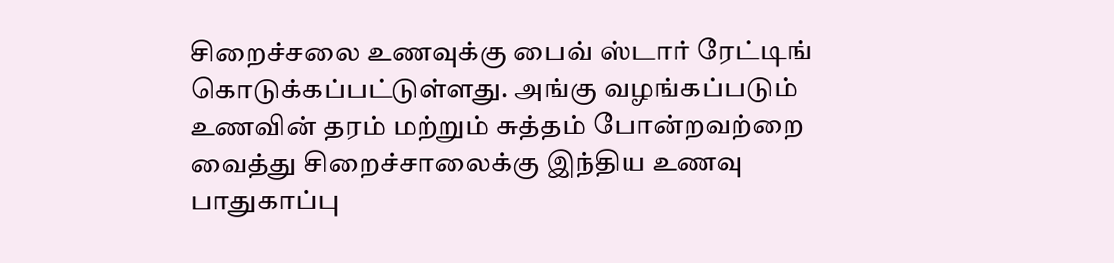சிறைச்சலை உணவுக்கு பைவ் ஸ்டார் ரேட்டிங் கொடுக்கப்பட்டுள்ளது. அங்கு வழங்கப்படும் உணவின் தரம் மற்றும் சுத்தம் போன்றவற்றை வைத்து சிறைச்சாலைக்கு இந்திய உணவு பாதுகாப்பு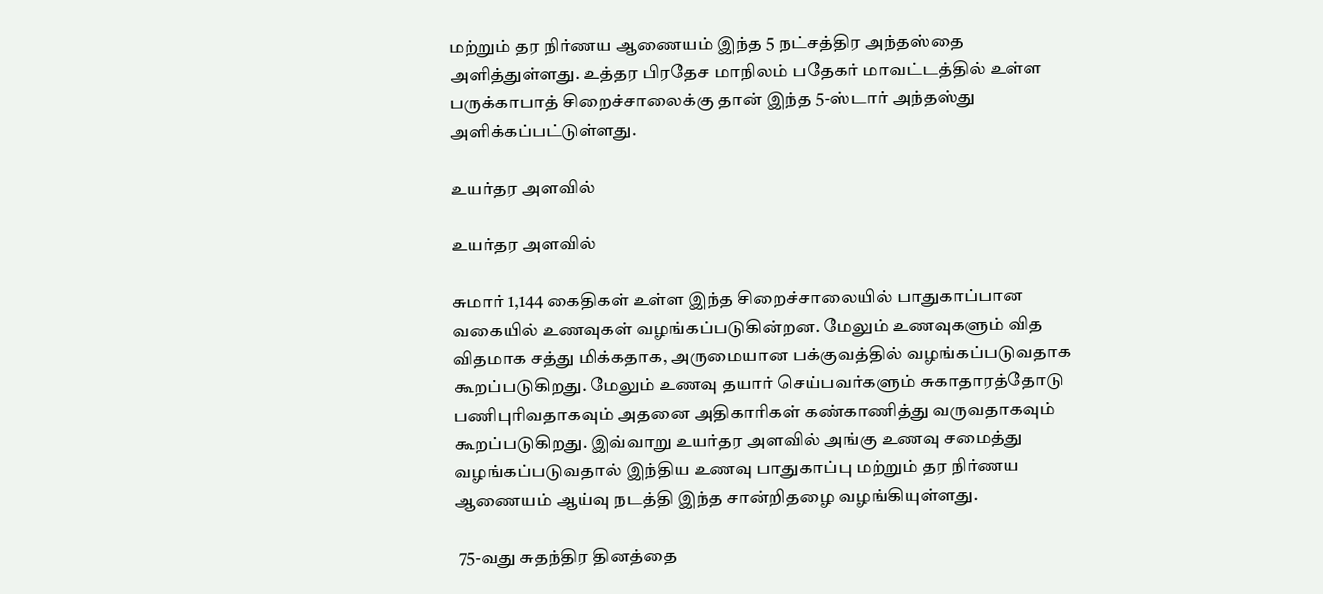மற்றும் தர நிர்ணய ஆணையம் இந்த 5 நட்சத்திர அந்தஸ்தை அளித்துள்ளது. உத்தர பிரதேச மாநிலம் பதேகர் மாவட்டத்தில் உள்ள பருக்காபாத் சிறைச்சாலைக்கு தான் இந்த 5-ஸ்டார் அந்தஸ்து அளிக்கப்பட்டுள்ளது.

உயர்தர அளவில்

உயர்தர அளவில்

சுமார் 1,144 கைதிகள் உள்ள இந்த சிறைச்சாலையில் பாதுகாப்பான வகையில் உணவுகள் வழங்கப்படுகின்றன. மேலும் உணவுகளும் வித விதமாக சத்து மிக்கதாக, அருமையான பக்குவத்தில் வழங்கப்படுவதாக கூறப்படுகிறது. மேலும் உணவு தயார் செய்பவர்களும் சுகாதாரத்தோடு பணிபுரிவதாகவும் அதனை அதிகாரிகள் கண்காணித்து வருவதாகவும் கூறப்படுகிறது. இவ்வாறு உயர்தர அளவில் அங்கு உணவு சமைத்து வழங்கப்படுவதால் இந்திய உணவு பாதுகாப்பு மற்றும் தர நிர்ணய ஆணையம் ஆய்வு நடத்தி இந்த சான்றிதழை வழங்கியுள்ளது.

 75-வது சுதந்திர தினத்தை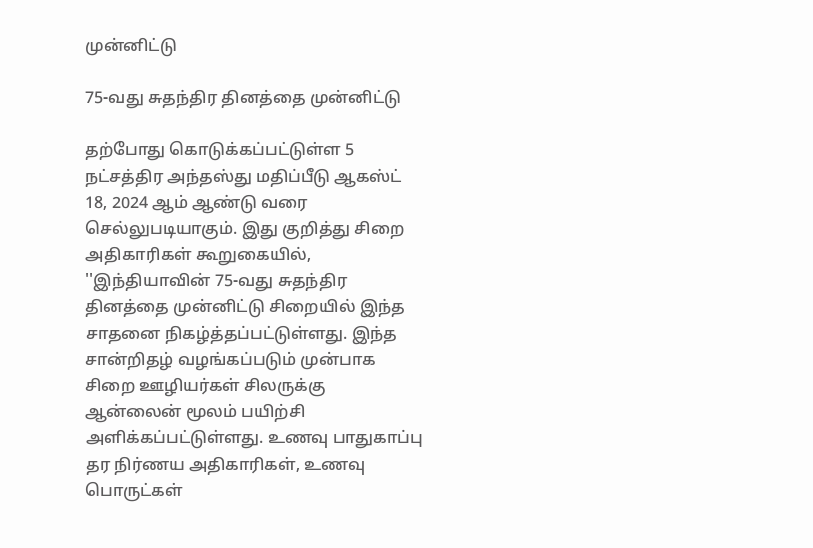முன்னிட்டு

75-வது சுதந்திர தினத்தை முன்னிட்டு

தற்போது கொடுக்கப்பட்டுள்ள 5 நட்சத்திர அந்தஸ்து மதிப்பீடு ஆகஸ்ட் 18, 2024 ஆம் ஆண்டு வரை செல்லுபடியாகும். இது குறித்து சிறை அதிகாரிகள் கூறுகையில், ''இந்தியாவின் 75-வது சுதந்திர தினத்தை முன்னிட்டு சிறையில் இந்த சாதனை நிகழ்த்தப்பட்டுள்ளது. இந்த சான்றிதழ் வழங்கப்படும் முன்பாக சிறை ஊழியர்கள் சிலருக்கு ஆன்லைன் மூலம் பயிற்சி அளிக்கப்பட்டுள்ளது. உணவு பாதுகாப்பு தர நிர்ணய அதிகாரிகள், உணவு பொருட்கள்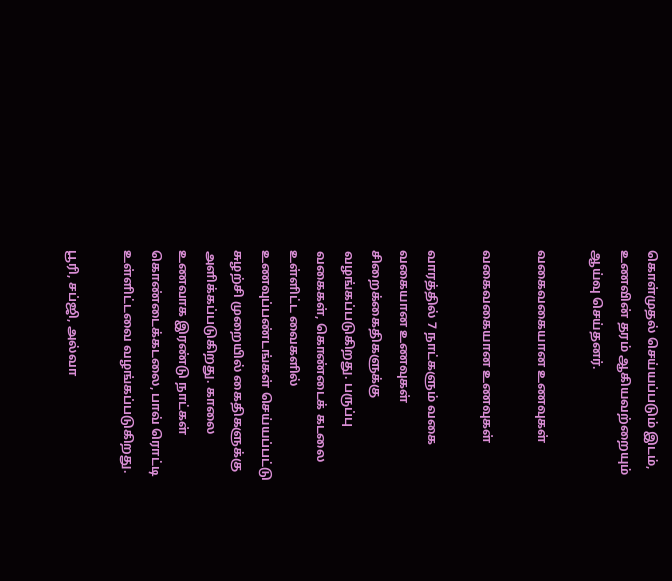கொள்முதல் செய்யப்படும் இடம், உணவின் தரம் ஆகியவற்றையும் ஆய்வு செய்தனர்.

வகைவகையான உணவுகள்

வகைவகையான உணவுகள்

வாரத்தில் 7 நாட்களும் வகை வகையான உணவுகள் சிறைக்கைதிகளுக்கு வழங்கப்படுகிறது. பருப்பு வகைகள், கொண்டைக் கடலை உள்ளிட்ட வைகளில் உணவுப்பண்டங்கள் செய்யப்பட்டு சுழற்சி முறையில் கைதிகளுக்கு அளிக்கப்படுகிறது. காலை உணவாக இரண்டு நாட்கள் கொண்டைக்கடலை, பாவ் ரொட்டி உள்ளிட்டவை வழங்கப்படுகிறது.

பூரி, சப்ஜி, அல்வா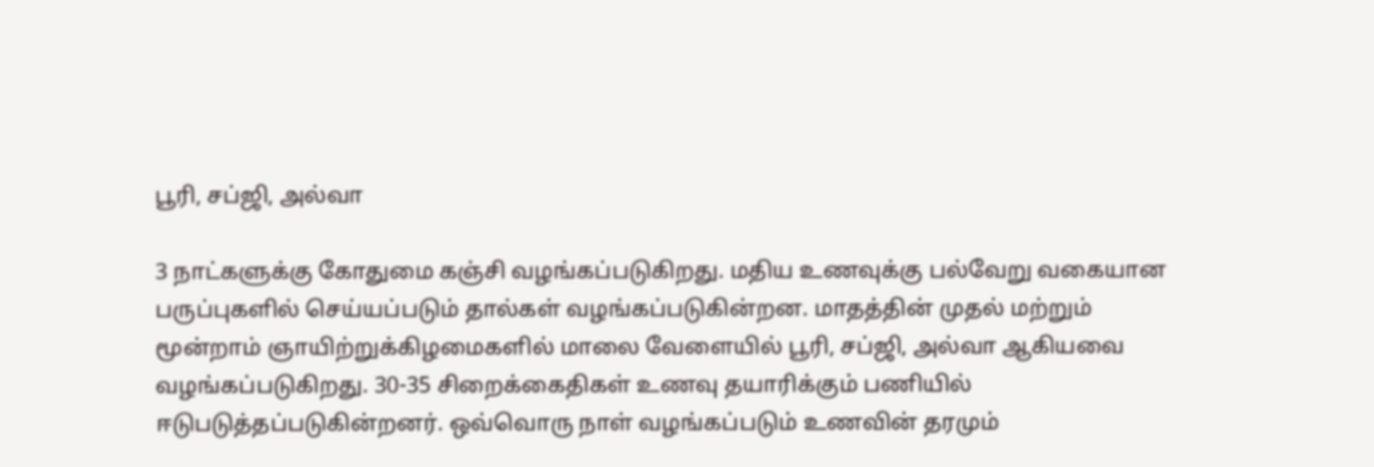பூரி, சப்ஜி, அல்வா

3 நாட்களுக்கு கோதுமை கஞ்சி வழங்கப்படுகிறது. மதிய உணவுக்கு பல்வேறு வகையான பருப்புகளில் செய்யப்படும் தால்கள் வழங்கப்படுகின்றன. மாதத்தின் முதல் மற்றும் மூன்றாம் ஞாயிற்றுக்கிழமைகளில் மாலை வேளையில் பூரி, சப்ஜி, அல்வா ஆகியவை வழங்கப்படுகிறது. 30-35 சிறைக்கைதிகள் உணவு தயாரிக்கும் பணியில் ஈடுபடுத்தப்படுகின்றனர். ஒவ்வொரு நாள் வழங்கப்படும் உணவின் தரமும்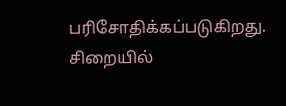பரிசோதிக்கப்படுகிறது. சிறையில்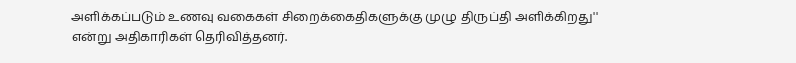அளிக்கப்படும் உணவு வகைகள் சிறைக்கைதிகளுக்கு முழு திருப்தி அளிக்கிறது'' என்று அதிகாரிகள் தெரிவித்தனர்.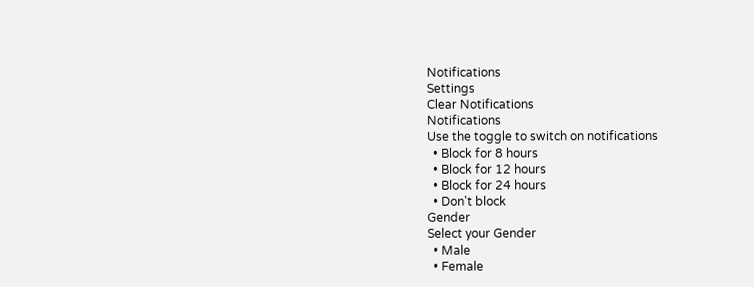Notifications
Settings
Clear Notifications
Notifications
Use the toggle to switch on notifications
  • Block for 8 hours
  • Block for 12 hours
  • Block for 24 hours
  • Don't block
Gender
Select your Gender
  • Male
  • Female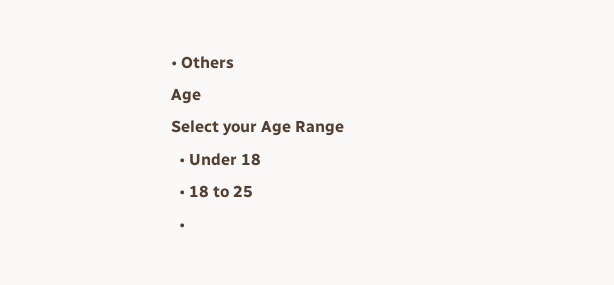• Others
Age
Select your Age Range
  • Under 18
  • 18 to 25
  •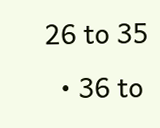26 to 35
  • 36 to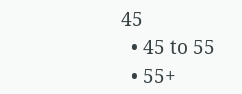45
  • 45 to 55
  • 55+